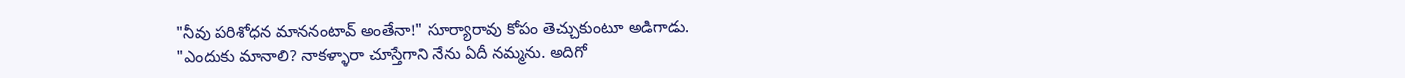"నీవు పరిశోధన మాననంటావ్ అంతేనా!" సూర్యారావు కోపం తెచ్చుకుంటూ అడిగాడు.
"ఎందుకు మానాలి? నాకళ్ళారా చూస్తేగాని నేను ఏదీ నమ్మను. అదిగో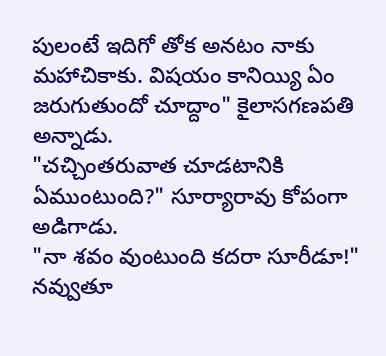పులంటే ఇదిగో తోక అనటం నాకు మహాచికాకు. విషయం కానియ్యి ఏం జరుగుతుందో చూద్దాం" కైలాసగణపతి అన్నాడు.
"చచ్చింతరువాత చూడటానికి ఏముంటుంది?" సూర్యారావు కోపంగా అడిగాడు.
"నా శవం వుంటుంది కదరా సూరీడూ!" నవ్వుతూ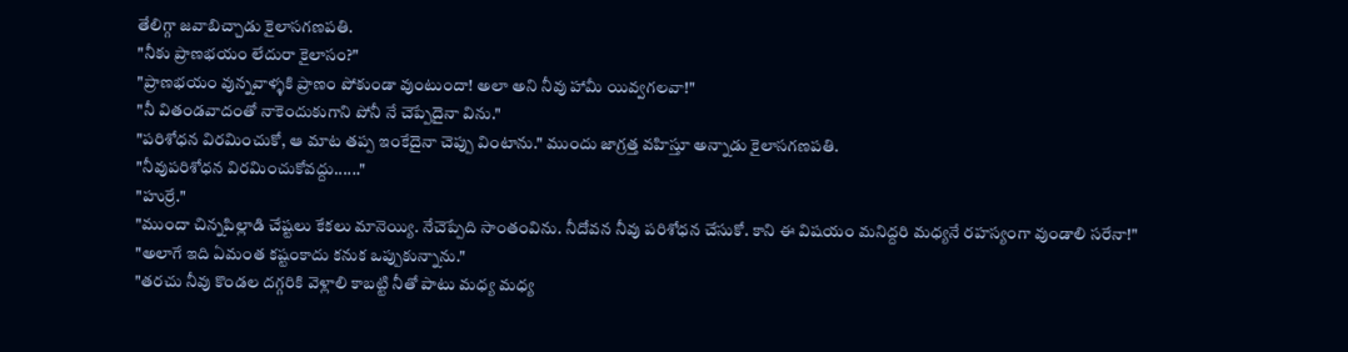తేలిగ్గా జవాబిచ్చాడు కైలాసగణపతి.
"నీకు ప్రాణభయం లేదురా కైలాసం?"
"ప్రాణభయం వున్నవాళ్ళకి ప్రాణం పోకుండా వుంటుందా! అలా అని నీవు హామీ యివ్వగలవా!"
"నీ వితండవాదంతో నాకెందుకుగాని పోనీ నే చెప్పేదైనా విను."
"పరిశోధన విరమించుకో, ఆ మాట తప్ప ఇంకేదైనా చెప్పు వింటాను." ముందు జాగ్రత్త వహిస్తూ అన్నాడు కైలాసగణపతి.
"నీవుపరిశోధన విరమించుకోవద్దు......"
"హుర్రే."
"ముందా చిన్నపిల్లాడి చేష్టలు కేకలు మానెయ్యి. నేచెప్పేది సాంతంవిను. నీదోవన నీవు పరిశోధన చేసుకో. కాని ఈ విషయం మనిద్దరి మధ్యనే రహస్యంగా వుండాలి సరేనా!"
"అలాగే ఇది ఏమంత కష్టంకాదు కనుక ఒప్పుకున్నాను."
"తరచు నీవు కొండల దగ్గరికి వెళ్లాలి కాబట్టి నీతో పాటు మధ్య మధ్య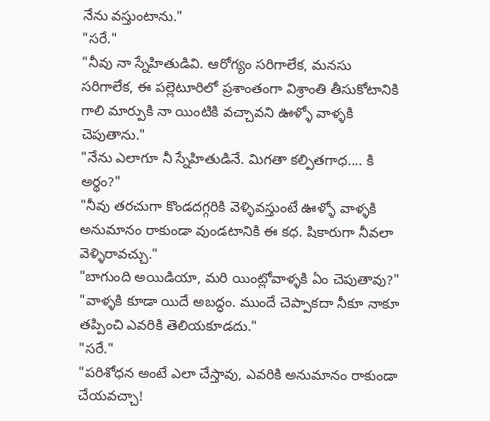నేను వస్తుంటాను."
"సరే."
"నీవు నా స్నేహితుడివి. ఆరోగ్యం సరిగాలేక, మనసు సరిగాలేక, ఈ పల్లెటూరిలో ప్రశాంతంగా విశ్రాంతి తీసుకోటానికి గాలి మార్పుకి నా యింటికి వచ్చావని ఊళ్ళో వాళ్ళకి చెపుతాను."
"నేను ఎలాగూ నీ స్నేహితుడినే. మిగతా కల్పితగాధ.... కి అర్థం?"
"నీవు తరచుగా కొండదగ్గరికి వెళ్ళివస్తుంటే ఊళ్ళో వాళ్ళకి అనుమానం రాకుండా వుండటానికి ఈ కధ. షికారుగా నీవలా వెళ్ళిరావచ్చు."
"బాగుంది అయిడియా, మరి యింట్లోవాళ్ళకి ఏం చెపుతావు?"
"వాళ్ళకి కూడా యిదే అబద్ధం. ముందే చెప్పాకదా నీకూ నాకూ తప్పించి ఎవరికి తెలియకూడదు."
"సరే."
"పరిశోధన అంటే ఎలా చేస్తావు, ఎవరికి అనుమానం రాకుండా చేయవచ్చా!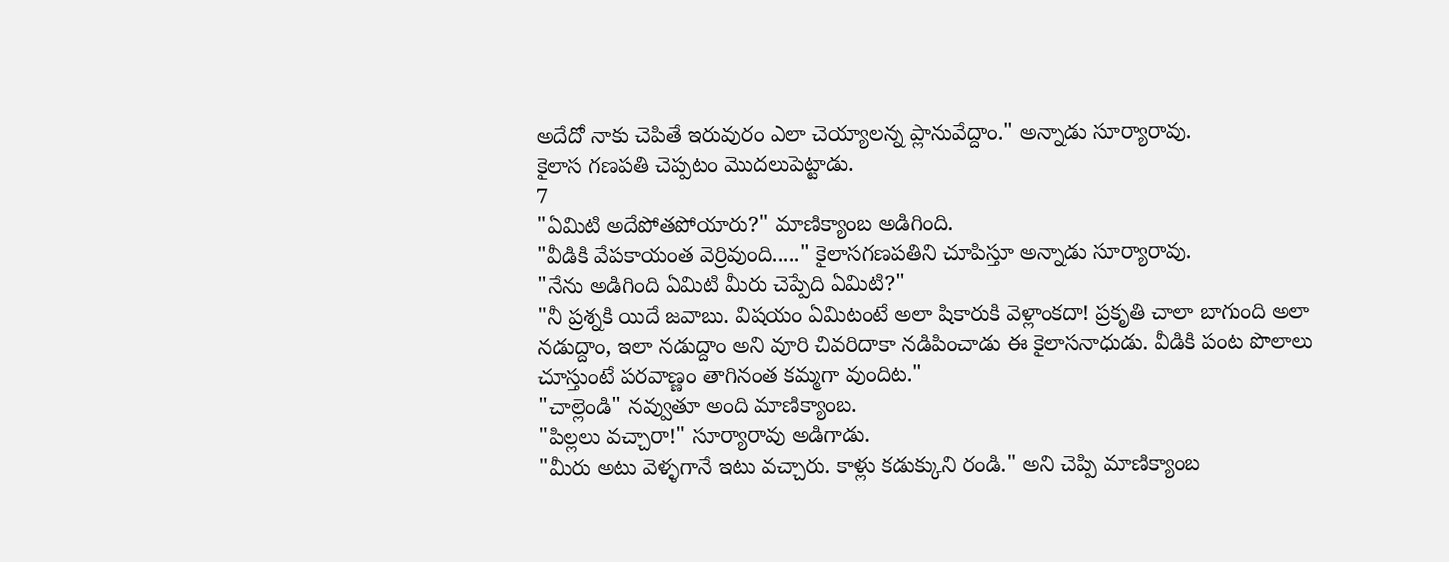అదేదో నాకు చెపితే ఇరువురం ఎలా చెయ్యాలన్న ప్లానువేద్దాం." అన్నాడు సూర్యారావు.
కైలాస గణపతి చెప్పటం మొదలుపెట్టాడు.
7
"ఏమిటి అదేపోతపోయారు?" మాణిక్యాంబ అడిగింది.
"వీడికి వేపకాయంత వెర్రివుంది....." కైలాసగణపతిని చూపిస్తూ అన్నాడు సూర్యారావు.
"నేను అడిగింది ఏమిటి మీరు చెప్పేది ఏమిటి?"
"నీ ప్రశ్నకి యిదే జవాబు. విషయం ఏమిటంటే అలా షికారుకి వెళ్లాంకదా! ప్రకృతి చాలా బాగుంది అలా నడుద్దాం, ఇలా నడుద్దాం అని వూరి చివరిదాకా నడిపించాడు ఈ కైలాసనాధుడు. వీడికి పంట పొలాలు చూస్తుంటే పరవాణ్ణం తాగినంత కమ్మగా వుందిట."
"చాల్లెండి" నవ్వుతూ అంది మాణిక్యాంబ.
"పిల్లలు వచ్చారా!" సూర్యారావు అడిగాడు.
"మీరు అటు వెళ్ళగానే ఇటు వచ్చారు. కాళ్లు కడుక్కుని రండి." అని చెప్పి మాణిక్యాంబ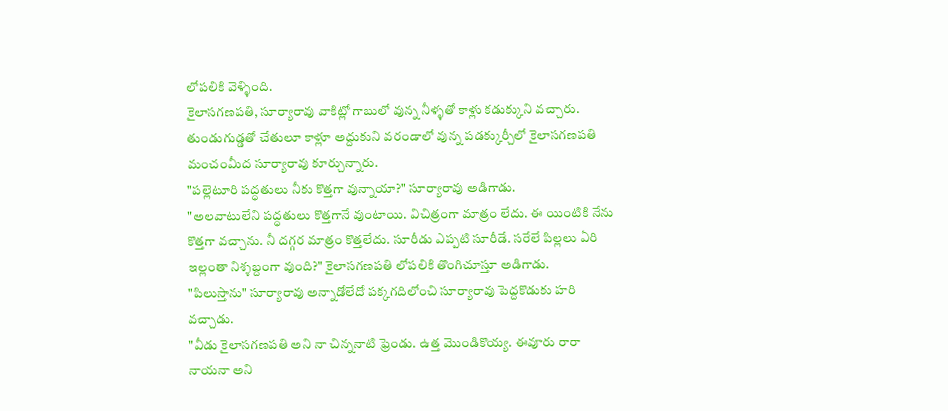లోపలికి వెళ్ళింది.
కైలాసగణపతి, సూర్యారావు వాకిట్లో గాబులో వున్న నీళ్ళతో కాళ్లు కడుక్కుని వచ్చారు. తుండుగుడ్డతో చేతులూ కాళ్లూ అద్దుకుని వరండాలో వున్న పడక్కుర్చీలో కైలాసగణపతి మంచంమీద సూర్యారావు కూర్చున్నారు.
"పల్లెటూరి పద్ధతులు నీకు కొత్తగా వున్నాయా?" సూర్యారావు అడిగాడు.
"అలవాటులేని పద్ధతులు కొత్తగానే వుంటాయి. విచిత్రంగా మాత్రం లేదు. ఈ యింటికి నేను కొత్తగా వచ్చాను. నీ దగ్గర మాత్రం కొత్తలేదు. సూరీడు ఎప్పటి సూరీడే. సరేలే పిల్లలు ఏరి ఇల్లంతా నిశ్శబ్దంగా వుంది?" కైలాసగణపతి లోపలికి తొంగిచూస్తూ అడిగాడు.
"పిలుస్తాను" సూర్యారావు అన్నాడోలేదో పక్కగదిలోంచి సూర్యారావు పెద్దకొడుకు హరి వచ్చాడు.
"వీడు కైలాసగణపతి అని నా చిన్ననాటి ఫ్రెండు. ఉత్త మొండికొయ్య. ఈవూరు రారా నాయనా అని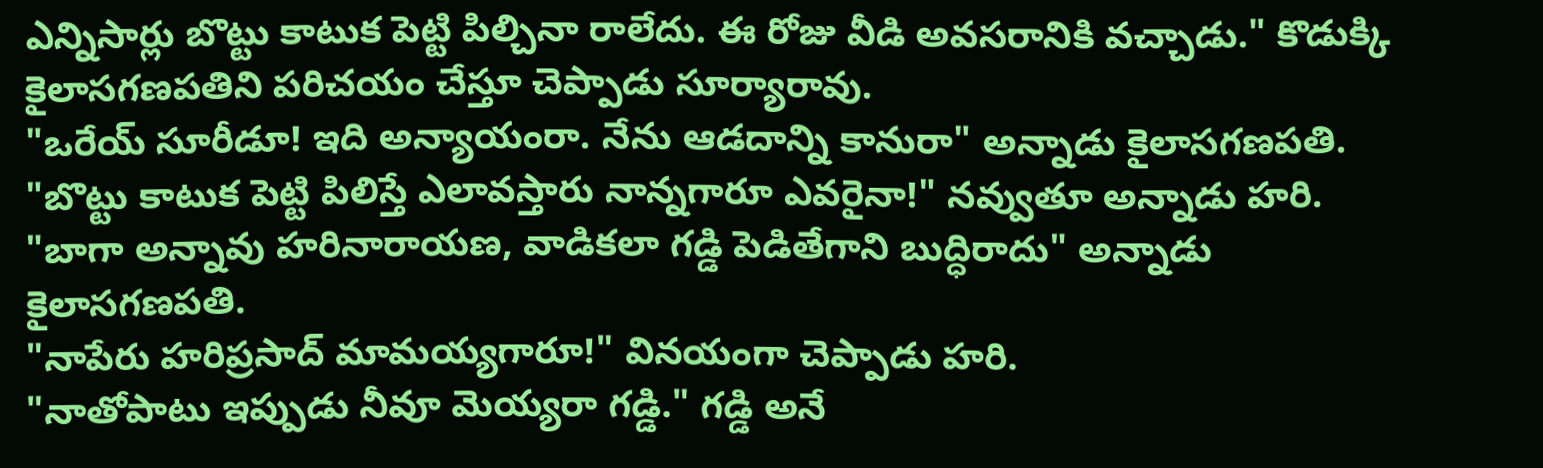ఎన్నిసార్లు బొట్టు కాటుక పెట్టి పిల్చినా రాలేదు. ఈ రోజు వీడి అవసరానికి వచ్చాడు." కొడుక్కి కైలాసగణపతిని పరిచయం చేస్తూ చెప్పాడు సూర్యారావు.
"ఒరేయ్ సూరీడూ! ఇది అన్యాయంరా. నేను ఆడదాన్ని కానురా" అన్నాడు కైలాసగణపతి.
"బొట్టు కాటుక పెట్టి పిలిస్తే ఎలావస్తారు నాన్నగారూ ఎవరైనా!" నవ్వుతూ అన్నాడు హరి.
"బాగా అన్నావు హరినారాయణ, వాడికలా గడ్డి పెడితేగాని బుద్ధిరాదు" అన్నాడు కైలాసగణపతి.
"నాపేరు హరిప్రసాద్ మామయ్యగారూ!" వినయంగా చెప్పాడు హరి.
"నాతోపాటు ఇప్పుడు నీవూ మెయ్యరా గడ్డి." గడ్డి అనే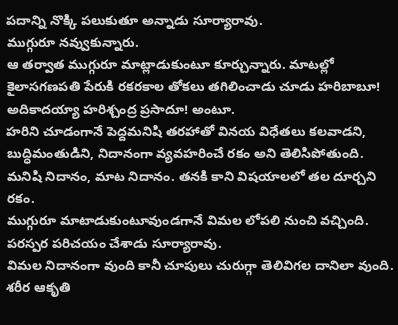పదాన్ని నొక్కి పలుకుతూ అన్నాడు సూర్యారావు.
ముగ్గురూ నవ్వుకున్నారు.
ఆ తర్వాత ముగ్గురూ మాట్లాడుకుంటూ కూర్చున్నారు. మాటల్లో కైలాసగణపతి పేరుకి రకరకాల తోకలు తగిలించాడు చూడు హరిబాబూ! అదికాదయ్యా హరిశ్చంద్ర ప్రసాదూ! అంటూ.
హరిని చూడంగానే పెద్దమనిషి తరహాతో వినయ విధేతలు కలవాడని, బుద్ధిమంతుడిని, నిదానంగా వ్యవహరించే రకం అని తెలిసిపోతుంది. మనిషి నిదానం, మాట నిదానం. తనకి కాని విషయాలలో తల దూర్చని రకం.
ముగ్గురూ మాటాడుకుంటూవుండగానే విమల లోపలి నుంచి వచ్చింది.
పరస్పర పరిచయం చేశాడు సూర్యారావు.
విమల నిదానంగా వుంది కానీ చూపులు చురుగ్గా తెలివిగల దానిలా వుంది. శరీర ఆకృతి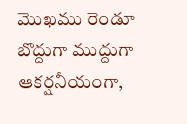మొఖము రెండూ బొద్దుగా ముద్దుగా ఆకర్షనీయంగా,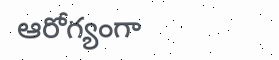ఆరోగ్యంగా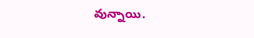వున్నాయి.